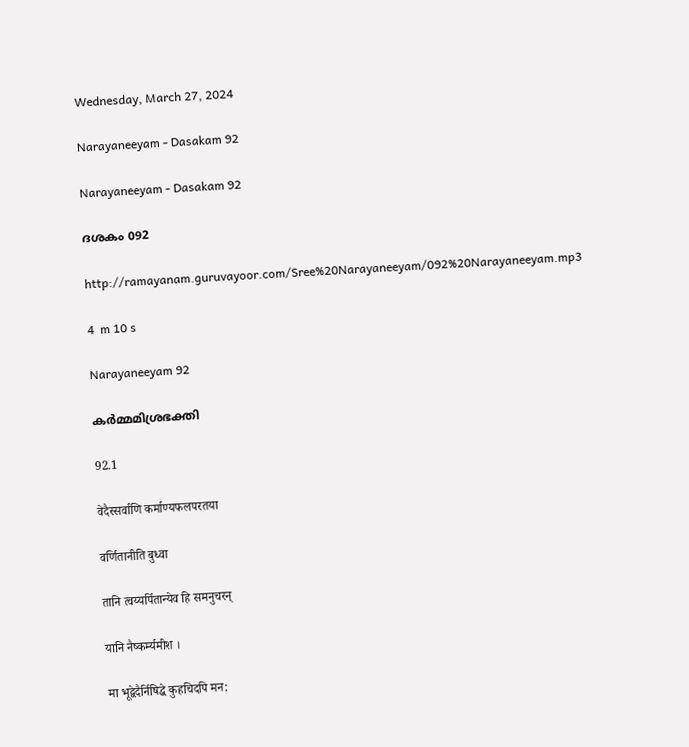Wednesday, March 27, 2024

Narayaneeyam - Dasakam 92

Narayaneeyam - Dasakam 92

ദശകം 092

http://ramayanam.guruvayoor.com/Sree%20Narayaneeyam/092%20Narayaneeyam.mp3

4  m 10 s

Narayaneeyam 92

കർമ്മമിശ്രഭക്തി

92.1

वेदैस्सर्वाणि कर्माण्यफलपरतया

वर्णितानीति बुध्वा

तानि त्वय्यर्पितान्येव हि समनुचरन्

यानि नैष्कर्म्यमीश ।

मा भूद्वेदैर्निषिद्धे कुहचिदपि मन: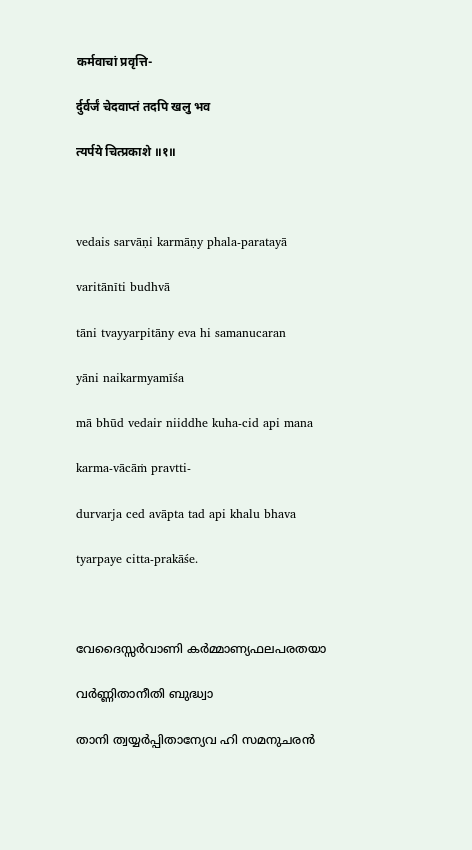कर्मवाचां प्रवृत्ति-

र्दुर्वर्जं चेदवाप्तं तदपि खलु भव

त्यर्पये चित्प्रकाशे ॥१॥



vedais sarvāṇi karmāṇy phala-paratayā

varitānīti budhvā

tāni tvayyarpitāny eva hi samanucaran

yāni naikarmyamīśa

mā bhūd vedair niiddhe kuha-cid api mana

karma-vācāṁ pravtti-

durvarja ced avāpta tad api khalu bhava

tyarpaye citta-prakāśe.



വേദൈസ്സർവാണി കർമ്മാണ്യഫലപരതയാ

വർണ്ണിതാനീതി ബുദ്ധ്വാ

താനി ത്വയ്യർപ്പിതാന്യേവ ഹി സമനുചരൻ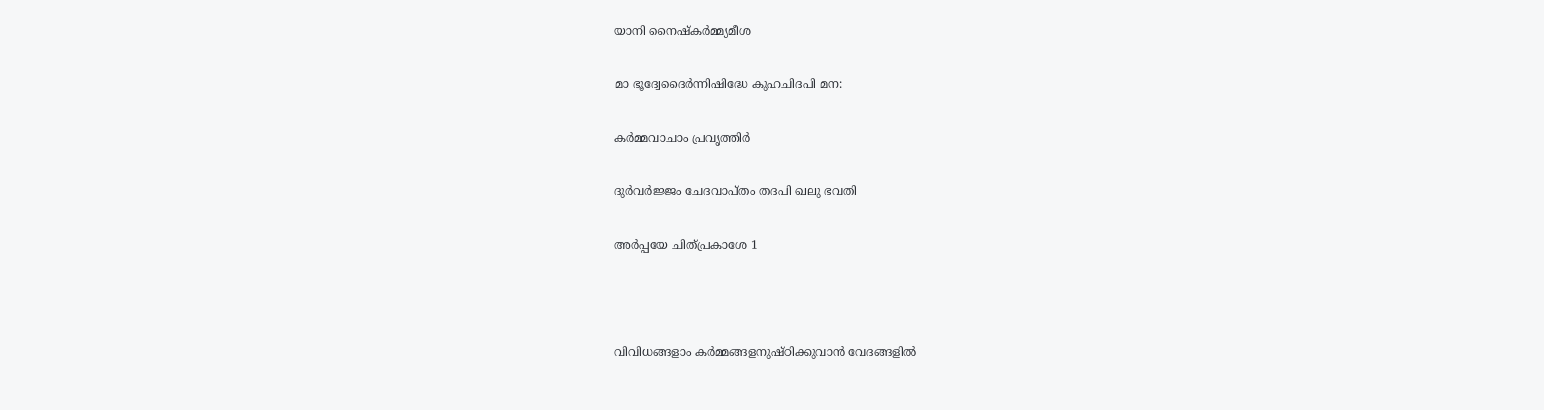യാനി നൈഷ്കർമ്മ്യമീശ

മാ ഭൂദ്വേദൈർന്നിഷിദ്ധേ കുഹചിദപി മന:

കർമ്മവാചാം പ്രവൃത്തിർ

ദുർവർജ്ജം ചേദവാപ്തം തദപി ഖലു ഭവതി

അർപ്പയേ ചിത്പ്രകാശേ 1



വിവിധങ്ങളാം കർമ്മങ്ങളനുഷ്ഠിക്കുവാൻ വേദങ്ങളിൽ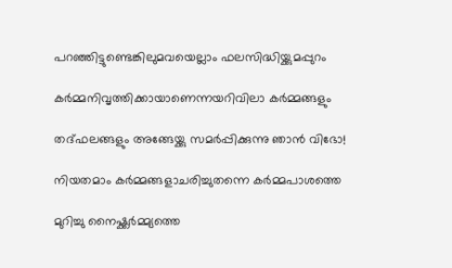പറഞ്ഞിട്ടുണ്ടെങ്കിലുമവയെല്ലാം ഫലസിദ്ധിയ്ക്കുമപ്പുറം

കർമ്മനിവൃത്തിക്കായാണെന്നയറിവിലാ കർമ്മങ്ങളും

തദ്ഫലങ്ങളും അങ്ങേയ്ക്കു സമർപ്പിക്കുന്നു ഞാൻ വിഭോ!

നിയതമാം കർമ്മങ്ങളാചരിച്ചുതന്നെ കർമ്മപാശത്തെ

മുറിച്ചു നൈഷ്ക്കർമ്മ്യത്തെ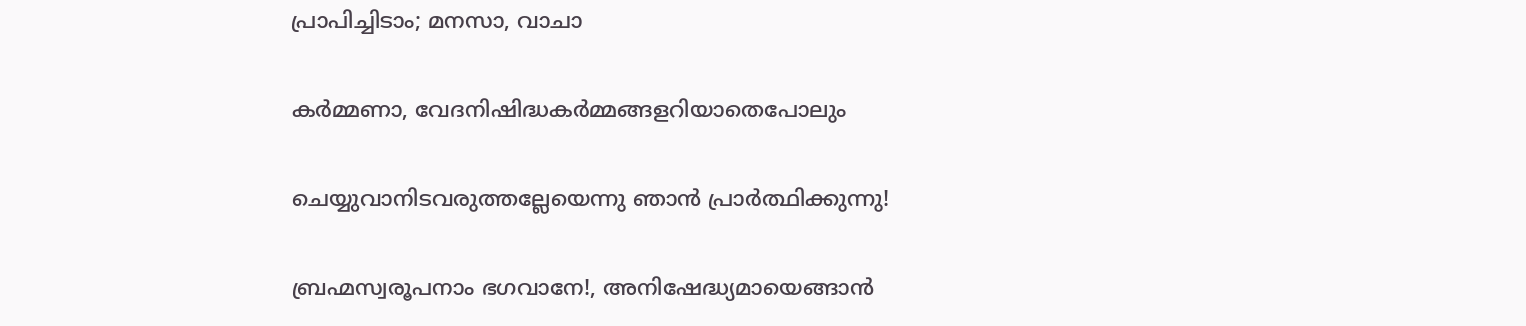പ്രാപിച്ചിടാം; മനസാ, വാചാ

കർമ്മണാ, വേദനിഷിദ്ധകർമ്മങ്ങളറിയാതെപോലും

ചെയ്യുവാനിടവരുത്തല്ലേയെന്നു ഞാൻ പ്രാർത്ഥിക്കുന്നു!

ബ്രഹ്മസ്വരൂപനാം ഭഗവാനേ!, അനിഷേദ്ധ്യമായെങ്ങാൻ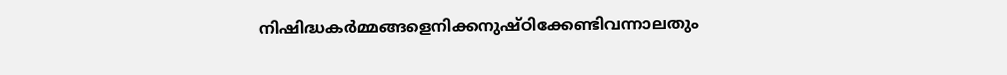നിഷിദ്ധകർമ്മങ്ങളെനിക്കനുഷ്ഠിക്കേണ്ടിവന്നാലതും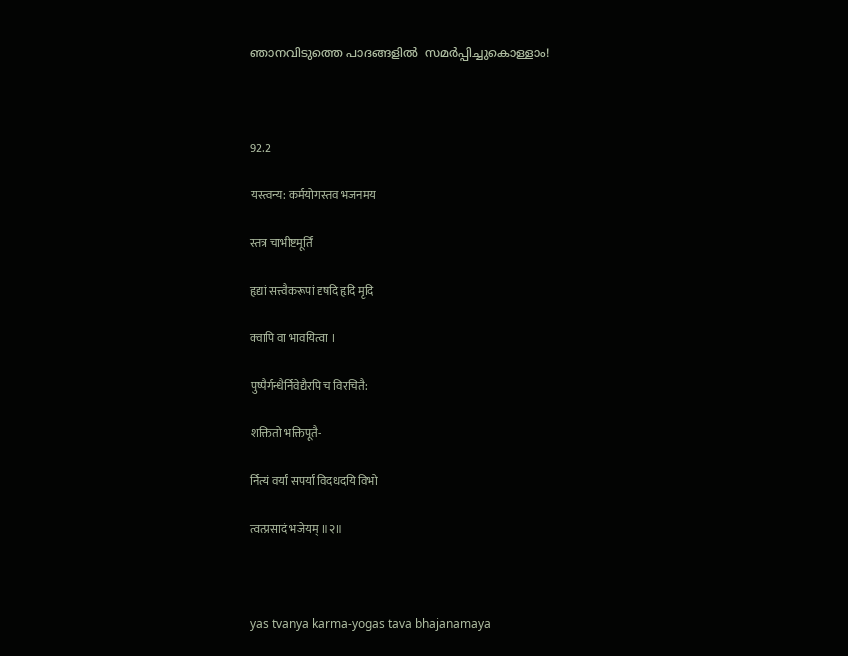ഞാനവിടുത്തെ പാദങ്ങളിൽ  സമർപ്പിച്ചുകൊള്ളാം!



92.2

यस्त्वन्य: कर्मयोगस्तव भजनमय

स्तत्र चाभीष्टमूर्तिं

हृद्यां सत्त्वैकरूपां दृषदि हृदि मृदि

क्वापि वा भावयित्वा ।

पुष्पैर्गन्धैर्निवेद्यैरपि च विरचितै:

शक्तितो भक्तिपूतै-

र्नित्यं वर्यां सपर्यां विदधदयि विभो

त्वत्प्रसादं भजेयम् ॥२॥



yas tvanya karma-yogas tava bhajanamaya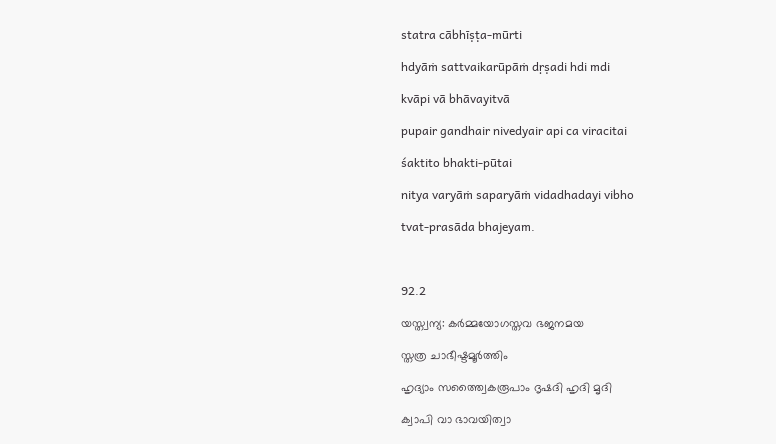statra cābhīṣṭa-mūrti

hdyāṁ sattvaikarūpāṁ dṛṣadi hdi mdi

kvāpi vā bhāvayitvā

pupair gandhair nivedyair api ca viracitai

śaktito bhakti-pūtai

nitya varyāṁ saparyāṁ vidadhadayi vibho

tvat-prasāda bhajeyam.



92.2

യസ്ത്വന്യ: കർമ്മയോഗസ്തവ ഭജനമയ

സ്തത്ര ചാഭീഷ്ടമൂർത്തിം

ഹൃദ്യാം സത്ത്വൈകരൂപാം ദൃഷദി ഹൃദി മൃദി

ക്വാപി വാ ഭാവയിത്വാ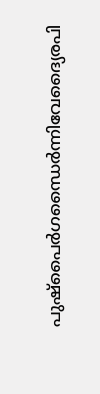പുഷ്പൈർഗന്ധൈർന്നിവേദ്യൈരപി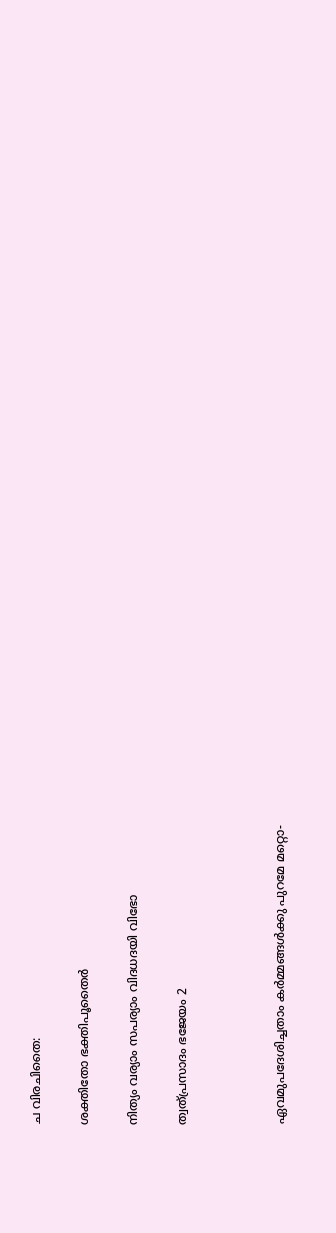ച വിരചിതൈ:

ശക്തിതോ ഭക്തിപൂതൈർ

നിത്യം വര്യാം സപര്യാം വിദധദയി വിഭോ

ത്വത്പ്രസാദം ഭജേയം 2



ഏവമുപദേശിച്ചതാം കർമ്മങ്ങൾക്കു പുറമേ മറ്റൊ-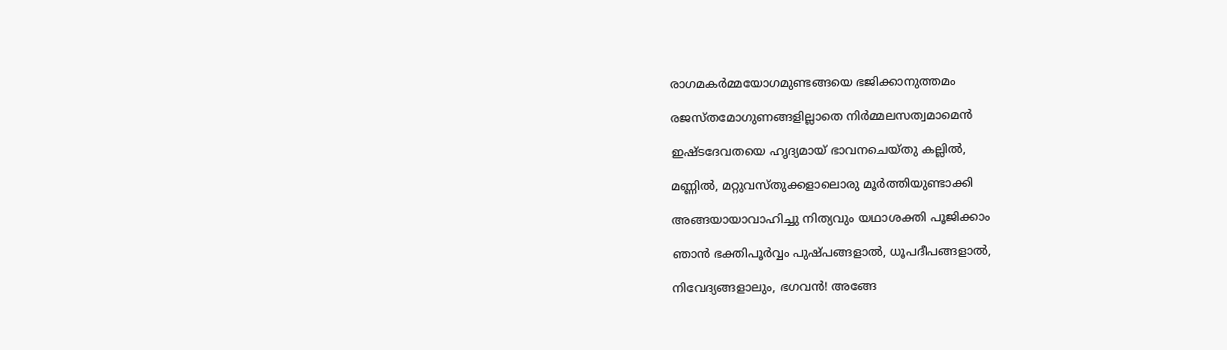രാഗമകർമ്മയോഗമുണ്ടങ്ങയെ ഭജിക്കാനുത്തമം

രജസ്തമോഗുണങ്ങളില്ലാതെ നിർമ്മലസത്വമാമെൻ

ഇഷ്ടദേവതയെ ഹൃദ്യമായ് ഭാവനചെയ്തു കല്ലിൽ,

മണ്ണിൽ, മറ്റുവസ്തുക്കളാലൊരു മൂർത്തിയുണ്ടാക്കി

അങ്ങയായാവാഹിച്ചു നിത്യവും യഥാശക്തി പൂജിക്കാം

ഞാൻ ഭക്തിപൂർവ്വം പുഷ്പങ്ങളാൽ, ധൂപദീപങ്ങളാൽ,

നിവേദ്യങ്ങളാലും, ഭഗവൻ! അങ്ങേ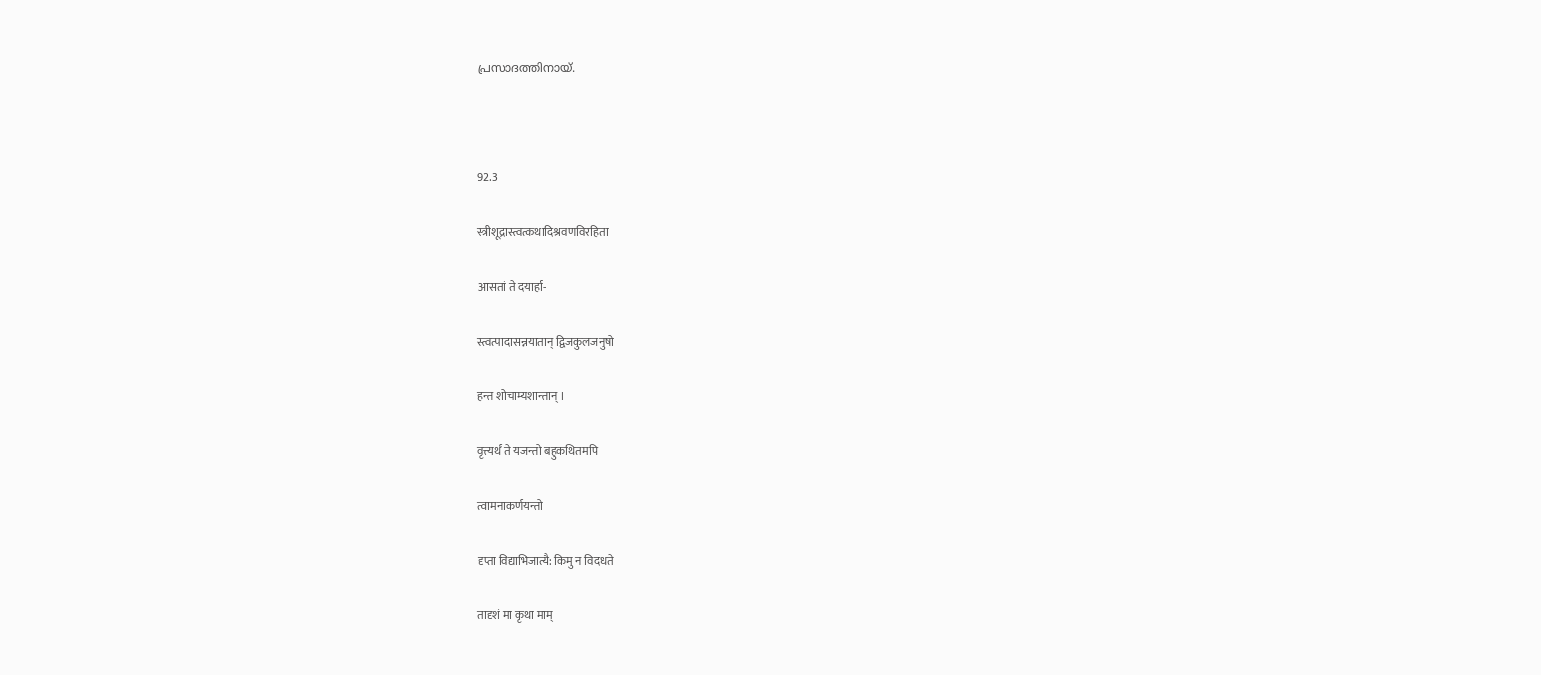പ്രസാദത്തിനായ്.



92.3

स्त्रीशूद्रास्त्वत्कथादिश्रवणविरहिता

आसतां ते दयार्हा-

स्त्वत्पादासन्नयातान् द्विजकुलजनुषो

हन्त शोचाम्यशान्तान् ।

वृत्त्यर्थं ते यजन्तो बहुकथितमपि

त्वामनाकर्णयन्तो

दृप्ता विद्याभिजात्यै: किमु न विदधते

तादृशं मा कृथा माम्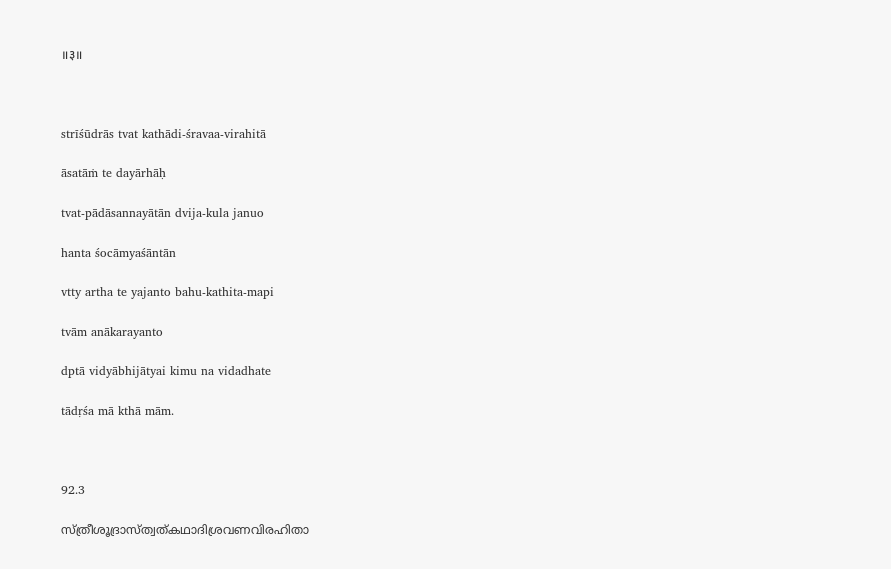॥३॥



strīśūdrās tvat kathādi-śravaa-virahitā

āsatāṁ te dayārhāḥ

tvat-pādāsannayātān dvija-kula januo

hanta śocāmyaśāntān

vtty artha te yajanto bahu-kathita-mapi

tvām anākarayanto

dptā vidyābhijātyai kimu na vidadhate

tādṛśa mā kthā mām.



92.3

സ്ത്രീശൂദ്രാസ്ത്വത്കഥാദിശ്രവണവിരഹിതാ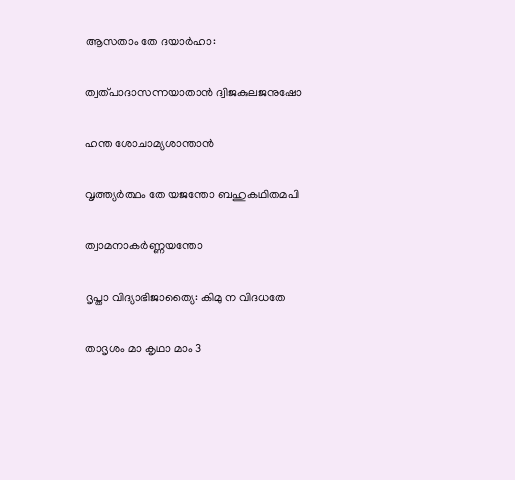ആസതാം തേ ദയാർഹാ:

ത്വത്പാദാസന്നയാതാൻ ദ്വിജകുലജനുഷോ

ഹന്ത ശോചാമ്യശാന്താൻ

വൃത്ത്യർത്ഥം തേ യജന്തോ ബഹുകഥിതമപി

ത്വാമനാകർണ്ണയന്തോ

ദൃപ്താ വിദ്യാഭിജാത്യൈ: കിമു ന വിദധതേ

താദൃശം മാ കൃഥാ മാം 3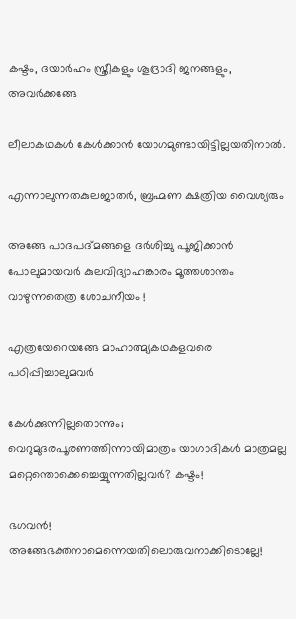കഷ്ടം, ദയാർഹം സ്ത്രീകളും ശൂദ്രാദി ജനങ്ങളും, അവർക്കങ്ങേ

ലീലാകഥകൾ കേൾക്കാൻ യോഗമുണ്ടായിട്ടില്ലയതിനാൽ.

എന്നാലുന്നതകുലജാതർ, ബ്രഹ്മണ ക്ഷത്രിയ വൈശ്യരും

അങ്ങേ പാദപദ്മങ്ങളെ ദർശിച്ചു പൂജിക്കാൻ പോലുമായവർ കുലവിദ്യാഹങ്കാരം മൂത്തശാന്തം വാഴുന്നതെത്ര ശോചനീയം !

എത്രയേറെയങ്ങേ മാഹാത്മ്യകഥകളവരെ പഠിപ്പിച്ചാലുമവർ

കേൾക്കുന്നില്ലതൊന്നും; വെറുമുദരപൂരണത്തിന്നായിമാത്രം യാഗാദികൾ മാത്രമല്ല മറ്റെന്തൊക്കെച്ചെയ്യുന്നതില്ലവർ? കഷ്ടം!

ഭഗവൻ! അങ്ങേഭക്തനാമെന്നെയതിലൊരുവനാക്കിടൊല്ലേ!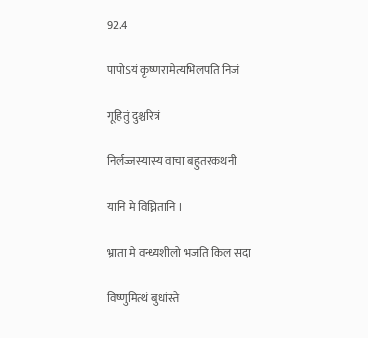92.4

पापोऽयं कृष्णरामेत्यभिलपति निजं

गूहितुं दुश्चरित्रं

निर्लज्जस्यास्य वाचा बहुतरकथनी

यानि मे विघ्नितानि ।

भ्राता मे वन्ध्यशीलो भजति किल सदा

विष्णुमित्थं बुधांस्ते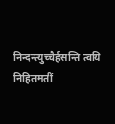निन्दन्त्युच्चैर्हसन्ति त्वयि निहितमतीं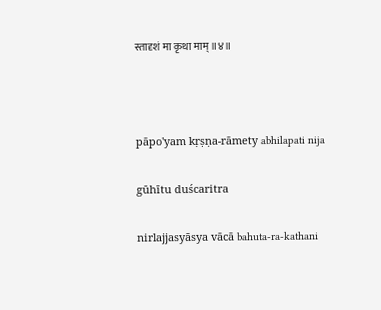स्तादृशं मा कृथा माम् ॥४॥



pāpo'yam kṛṣṇa-rāmety abhilapati nija

gūhītu duścaritra

nirlajjasyāsya vācā bahuta-ra-kathani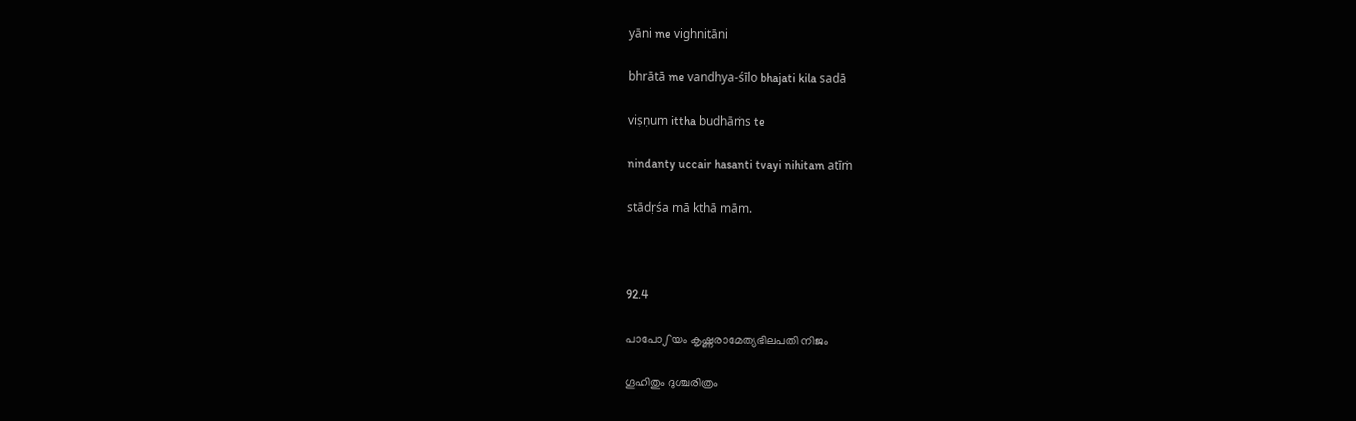yāni me vighnitāni

bhrātā me vandhya-śīlo bhajati kila sadā

viṣṇum ittha budhāṁs te

nindanty uccair hasanti tvayi nihitam atīṁ

stādṛśa mā kthā mām.



92.4

പാപോഽയം കൃഷ്ണരാമേത്യഭിലപതി നിജം

ഗൂഹിതും ദുശ്ചരിത്രം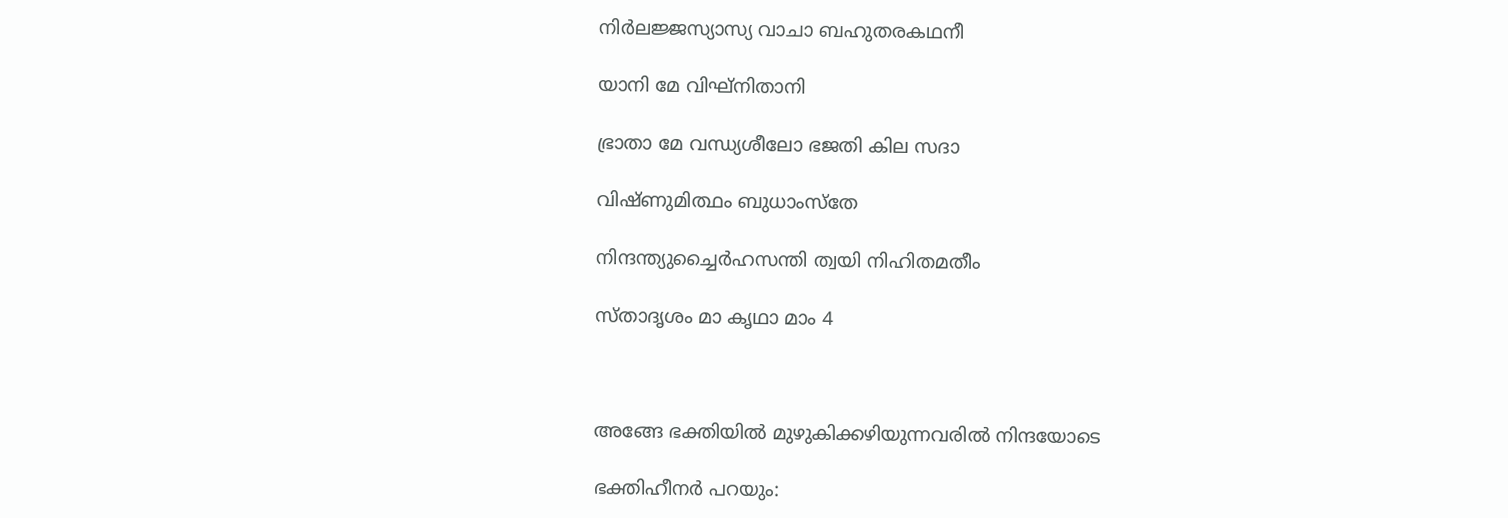നിർലജ്ജസ്യാസ്യ വാചാ ബഹുതരകഥനീ

യാനി മേ വിഘ്നിതാനി

ഭ്രാതാ മേ വന്ധ്യശീലോ ഭജതി കില സദാ

വിഷ്ണുമിത്ഥം ബുധാംസ്തേ

നിന്ദന്ത്യുച്ചൈർഹസന്തി ത്വയി നിഹിതമതീം

സ്താദൃശം മാ കൃഥാ മാം 4



അങ്ങേ ഭക്തിയിൽ മുഴുകിക്കഴിയുന്നവരിൽ നിന്ദയോടെ

ഭക്തിഹീനർ പറയും: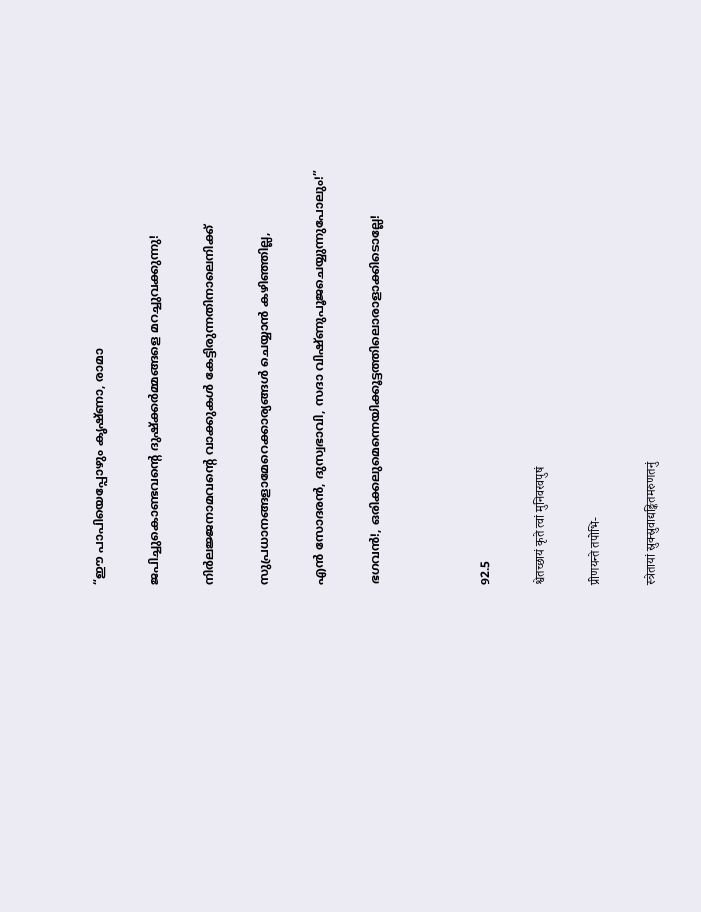“ഈ പാപിയെപ്പോഴും കൃഷ്ണാ, രാമാ

ജപിച്ചുകൊണ്ടവന്റെ ദുഷ്ക്കർമ്മങ്ങളെ മറച്ചുവക്കുന്നു!

നിർലജ്ജനാമവന്റെ വാക്കുകൾ കേട്ടിരുന്നതിനാലെനിക്ക്

സുപ്രധാനങ്ങളാമേറെക്കാര്യങ്ങൾ ചെയ്യാൻ കഴിഞ്ഞില്ല,

എൻ സോദരൻ, ദുസ്വഭാവി, സദാ വിഷ്ണുപൂജചെയ്യുന്നുപോലും!”

ഭഗവൻ!, ഒരിക്കലുമെന്നെയിക്കൂട്ടത്തിലൊരാളാക്കിടൊല്ലേ!



92.5

श्वेतच्छायं कृते त्वां मुनिवरवपुषं

प्रीणयन्ते तपोभि-

स्त्रेतायां स्रुक्स्रुवाद्यङ्कितमरुणतनुं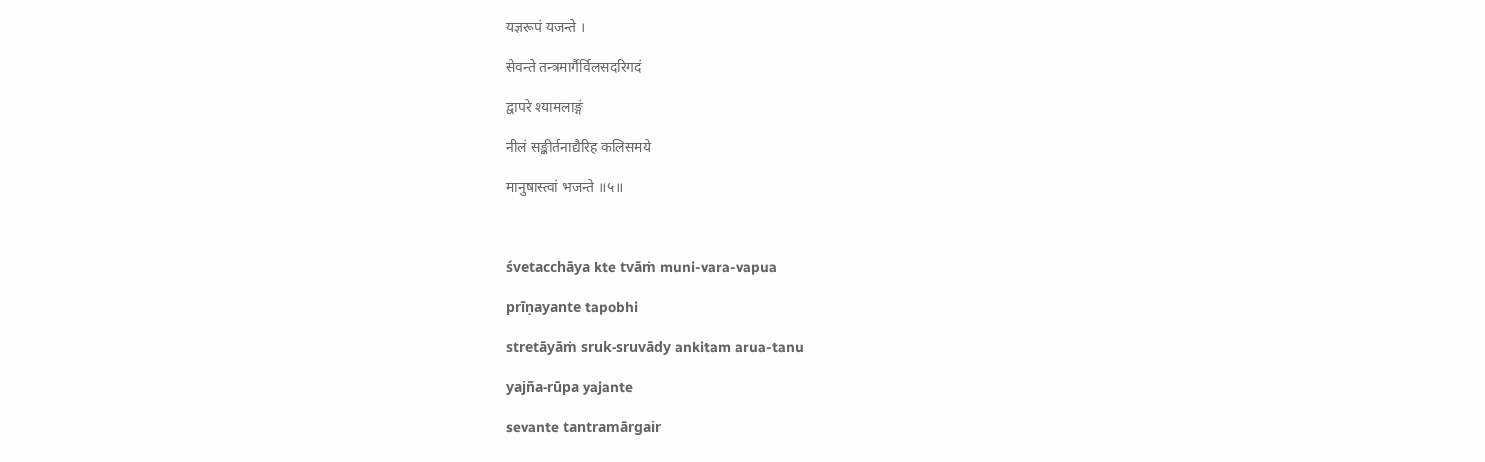यज्ञरूपं यजन्ते ।

सेवन्ते तन्त्रमार्गैर्विलसदरिगदं

द्वापरे श्यामलाङ्गं

नीलं सङ्कीर्तनाद्यैरिह कलिसमये

मानुषास्त्वां भजन्ते ॥५॥



śvetacchāya kte tvāṁ muni-vara-vapua

prīṇayante tapobhi

stretāyāṁ sruk-sruvādy ankitam arua-tanu

yajña-rūpa yajante

sevante tantramārgair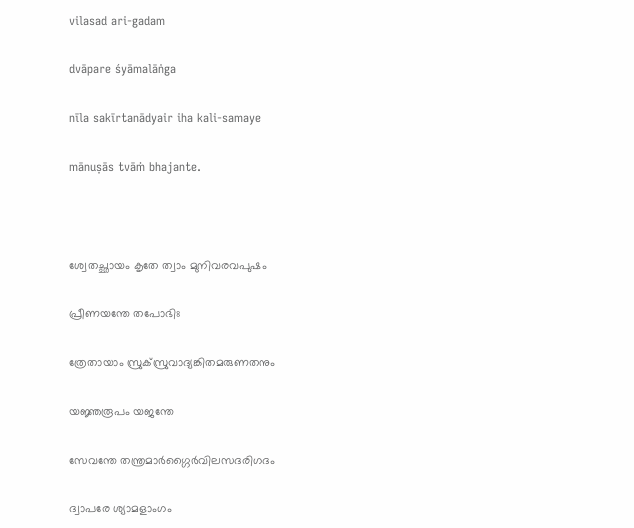vilasad ari-gadam

dvāpare śyāmalāṅga

nīla sakīrtanādyair iha kali-samaye

mānuṣās tvāṁ bhajante.



ശ്വേതച്ഛായം കൃതേ ത്വാം മുനിവരവപുഷം

പ്രീണയന്തേ തപോഭിഃ

ത്രേതായാം സ്രുക്സ്രുവാദ്യങ്കിതമരുണതനും

യജ്ഞരൂപം യജന്തേ

സേവന്തേ തന്ത്രമാർഗ്ഗൈര്‍വിലസദരിഗദം

ദ്വാപരേ ശ്യാമളാംഗം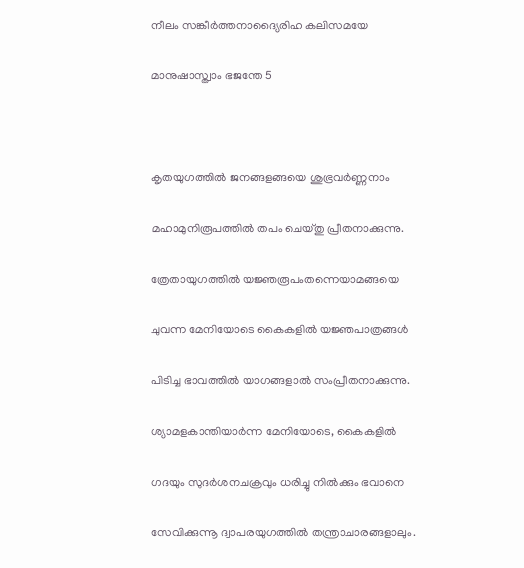നീലം സങ്കീര്‍ത്തനാദ്യൈരിഹ കലിസമയേ

മാനുഷാസ്ത്വാം ഭജന്തേ 5



കൃതയുഗത്തിൽ ജനങ്ങളങ്ങയെ ശുഭ്രവർണ്ണനാം

മഹാമുനിരൂപത്തിൽ തപം ചെയ്തു പ്രീതനാക്കുന്നു.

ത്രേതായുഗത്തിൽ യജ്ഞരൂപംതന്നെയാമങ്ങയെ

ചുവന്ന മേനിയോടെ കൈകളിൽ യജ്ഞപാത്രങ്ങൾ

പിടിച്ച ഭാവത്തിൽ യാഗങ്ങളാൽ സംപ്രീതനാക്കുന്നു.

ശ്യാമളകാന്തിയാർന്ന മേനിയോടെ, കൈകളിൽ

ഗദയും സുദർശനചക്രവും ധരിച്ചു നിൽക്കും ഭവാനെ

സേവിക്കുന്നൂ ദ്വാപരയുഗത്തിൽ തന്ത്രാചാരങ്ങളാലും.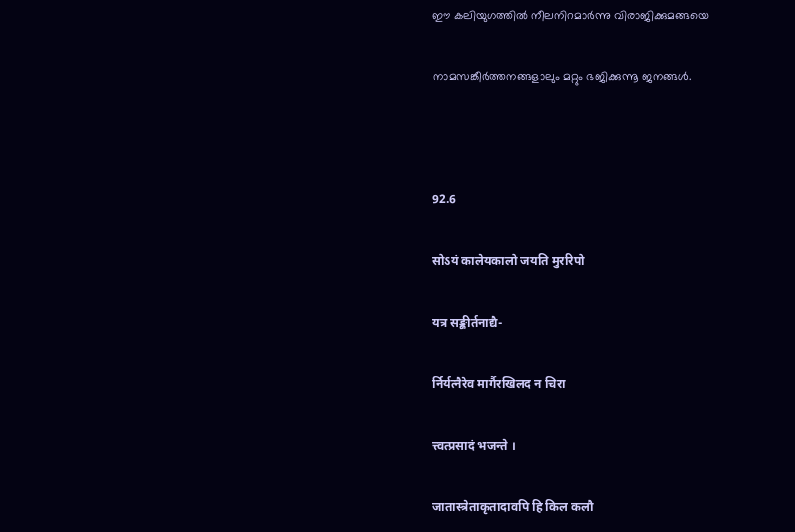ഈ കലിയുഗത്തിൽ നീലനിറമാർന്നു വിരാജിക്കുമങ്ങയെ

നാമസങ്കീർത്തനങ്ങളാലും മറ്റും ഭജിക്കുന്നൂ ജനങ്ങൾ.



92.6

सोऽयं कालेयकालो जयति मुररिपो

यत्र सङ्कीर्तनाद्यै-

र्निर्यत्नैरेव मार्गैरखिलद न चिरा

त्त्वत्प्रसादं भजन्ते ।

जातास्त्रेताकृतादावपि हि किल कलौ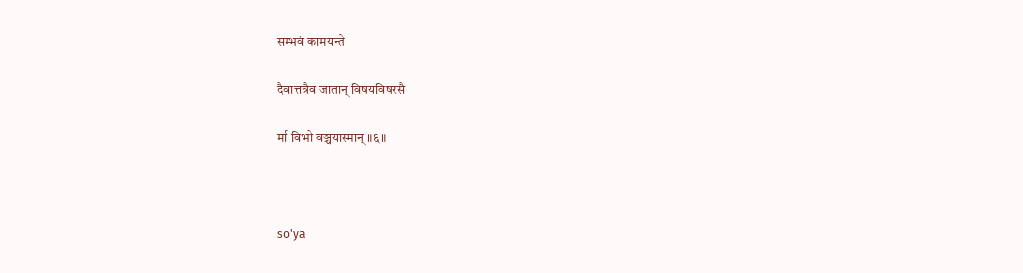सम्भवं कामयन्ते

दैवात्तत्रैव जातान् विषयविषरसै

र्मा विभो वञ्चयास्मान् ॥६॥



so'ya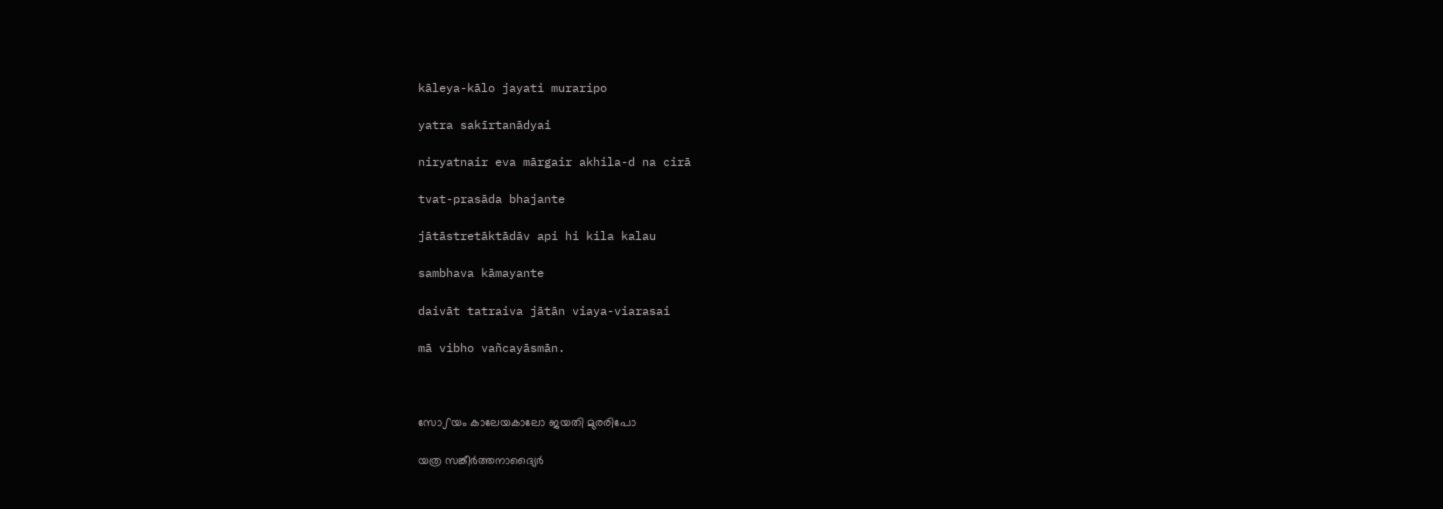kāleya-kālo jayati muraripo

yatra sakīrtanādyai

niryatnair eva mārgair akhila-d na cirā

tvat-prasāda bhajante

jātāstretāktādāv api hi kila kalau

sambhava kāmayante

daivāt tatraiva jātān viaya-viarasai

mā vibho vañcayāsmān.



സോഽയം കാലേയകാലോ ജയതി മുരരിപോ

യത്ര സങ്കീര്‍ത്തനാദ്യൈർ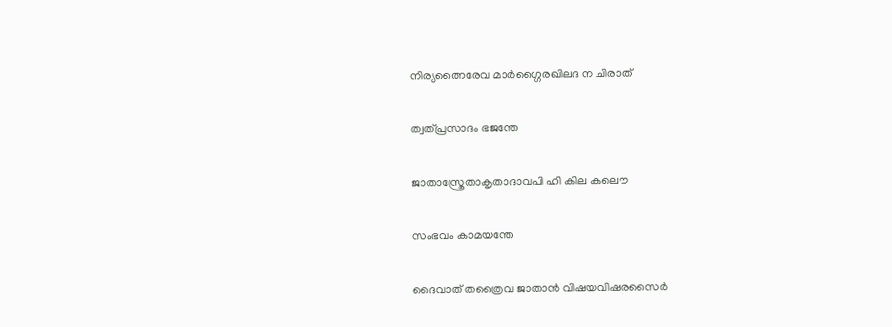നിര്യത്നൈരേവ മാർഗ്ഗൈരഖിലദ ന ചിരാത്

ത്വത്പ്രസാദം ഭജന്തേ

ജാതാസ്ത്രേതാകൃതാദാവപി ഹി കില കലൌ

സംഭവം കാമയന്തേ

ദൈവാത് തത്രൈവ ജാതാന്‍ വിഷയവിഷരസൈർ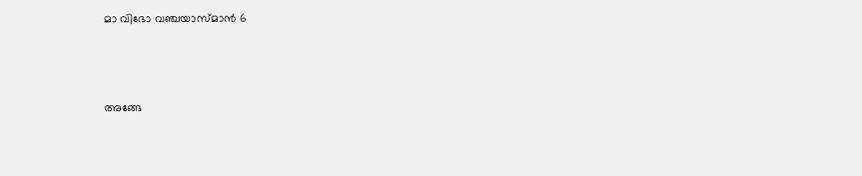മാ വിഭോ വഞ്ചയാസ്മാന്‍ 6



അങ്ങേ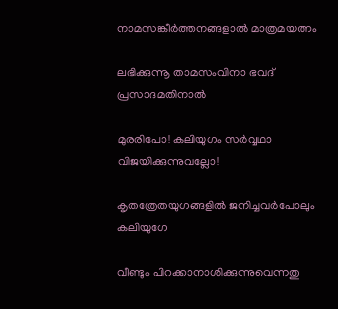നാമസങ്കീർത്തനങ്ങളാൽ മാത്രമയത്നം

ലഭിക്കുന്നൂ താമസംവിനാ ഭവദ് പ്രസാദമതിനാൽ

മുരരിപോ! കലിയുഗം സർവ്വഥാ വിജയിക്കുന്നുവല്ലോ!

കൃതത്രേതയുഗങ്ങളിൽ ജനിച്ചവർപോലും കലിയുഗേ

വീണ്ടും പിറക്കാനാശിക്കുന്നുവെന്നതു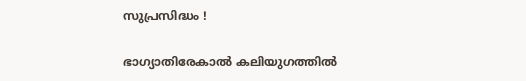സുപ്രസിദ്ധം !

ഭാഗ്യാതിരേകാൽ കലിയുഗത്തിൽ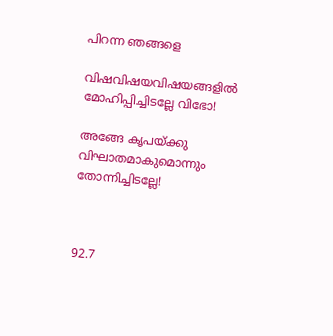പിറന്ന ഞങ്ങളെ

വിഷവിഷയവിഷയങ്ങളിൽ മോഹിപ്പിച്ചിടല്ലേ വിഭോ!

അങ്ങേ കൃപയ്ക്കു വിഘാതമാകുമൊന്നും തോന്നിച്ചിടല്ലേ!



92.7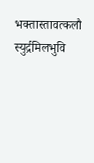भक्तास्तावत्कलौ स्युर्द्रमिलभुवि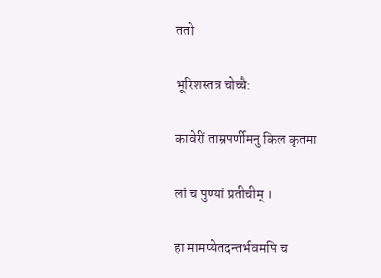ततो

भूरिशस्तत्र चोच्चै:

कावेरीं ताम्रपर्णीमनु किल कृतमा

लां च पुण्यां प्रतीचीम् ।

हा मामप्येतदन्तर्भवमपि च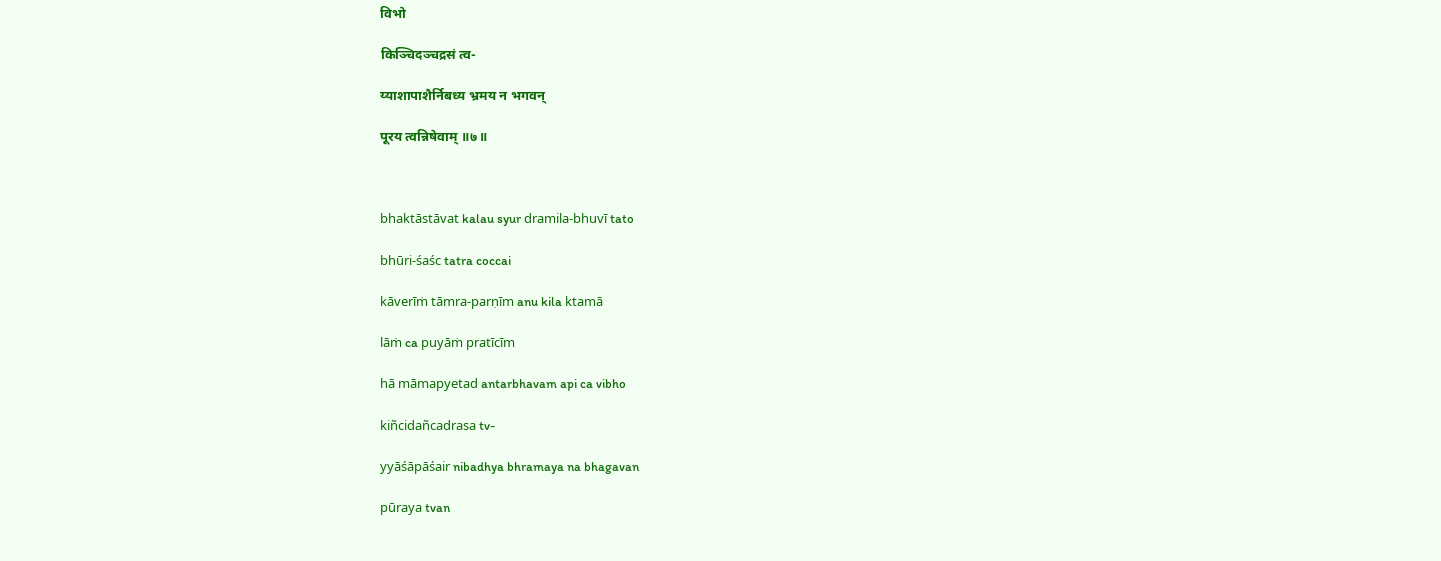विभो

किञ्चिदञ्चद्रसं त्व-

य्याशापाशैर्निबध्य भ्रमय न भगवन्

पूरय त्वन्निषेवाम् ॥७॥



bhaktāstāvat kalau syur dramila-bhuvī tato

bhūri-śaśc tatra coccai

kāverīṁ tāmra-parṇīm anu kila ktamā

lāṁ ca puyāṁ pratīcīm

hā māmapyetad antarbhavam api ca vibho

kiñcidañcadrasa tv-

yyāśāpāśair nibadhya bhramaya na bhagavan

pūraya tvan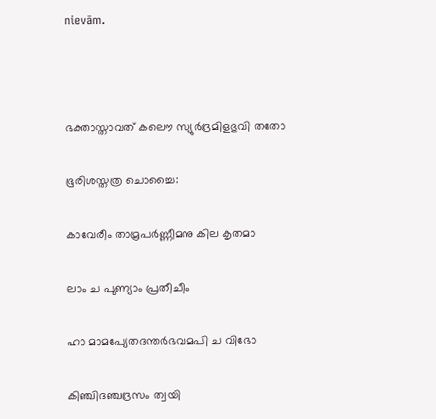nievām.



ഭക്താസ്താവത് കലൌ സ്യുര്‍ദ്രമിളഭുവി തതോ

ഭൂരിശസ്തത്ര ചൊച്ചൈ:

കാവേരീം താമ്രപർണ്ണീമനു കില കൃതമാ

ലാം ച പുണ്യാം പ്രതീചീം

ഹാ മാമപ്യേതദന്തര്‍ഭവമപി ച വിഭോ

കിഞ്ചിദഞ്ചദ്രസം ത്വയി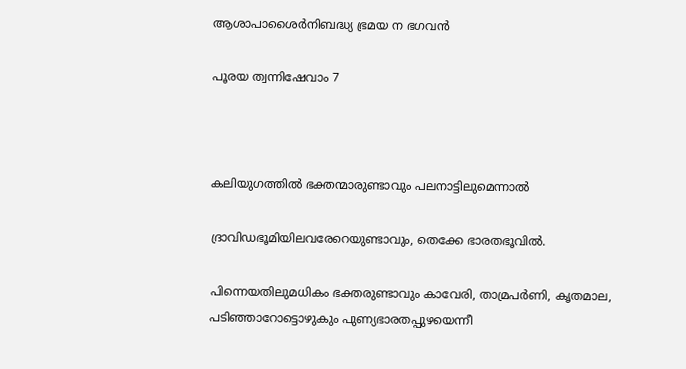ആശാപാശൈര്‍നിബദ്ധ്യ ഭ്രമയ ന ഭഗവൻ

പൂരയ ത്വന്നിഷേവാം 7



കലിയുഗത്തിൽ ഭക്തന്മാരുണ്ടാവും പലനാട്ടിലുമെന്നാൽ

ദ്രാവിഡഭൂമിയിലവരേറെയുണ്ടാവും, തെക്കേ ഭാരതഭൂവിൽ.

പിന്നെയതിലുമധികം ഭക്തരുണ്ടാവും കാവേരി, താമ്രപർണി, കൃതമാല, പടിഞ്ഞാറോട്ടൊഴുകും പുണ്യഭാരതപ്പുഴയെന്നീ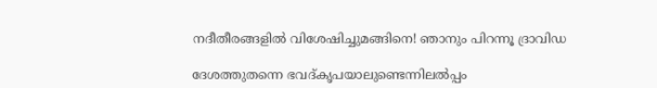നദീതീരങ്ങളിൽ വിശേഷിച്ചുമങ്ങിനെ! ഞാനും പിറന്നൂ ദ്രാവിഡ

ദേശത്തുതന്നെ ഭവദ്കൃപയാലുണ്ടെന്നിലൽപ്പം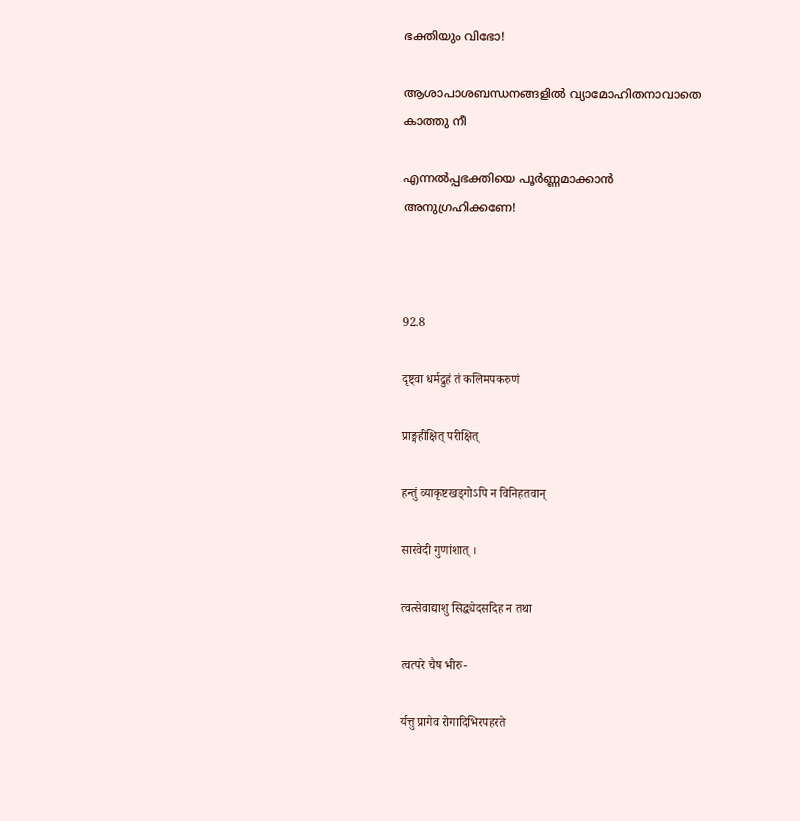ഭക്തിയും വിഭോ!

ആശാപാശബന്ധനങ്ങളിൽ വ്യാമോഹിതനാവാതെ കാത്തു നീ

എന്നൽപ്പഭക്തിയെ പൂർണ്ണമാക്കാൻ അനുഗ്രഹിക്കണേ!



92.8

दृष्ट्वा धर्मद्रुहं तं कलिमपकरुणं

प्राङ्महीक्षित् परीक्षित्

हन्तुं व्याकृष्टखड्गोऽपि न विनिहतवान्

सारवेदी गुणांशात् ।

त्वत्सेवाद्याशु सिद्ध्येदसदिह न तथा

त्वत्परे चैष भीरु-

र्यत्तु प्रागेव रोगादिभिरपहरते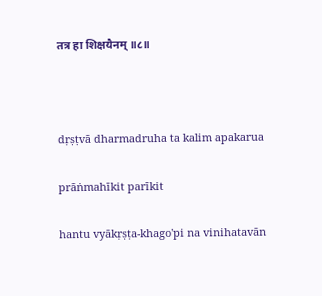तत्र हा शिक्षयैनम् ॥८॥



dṛṣṭvā dharmadruha ta kalim apakarua

prāṅmahīkit parīkit

hantu vyākṛṣṭa-khago'pi na vinihatavān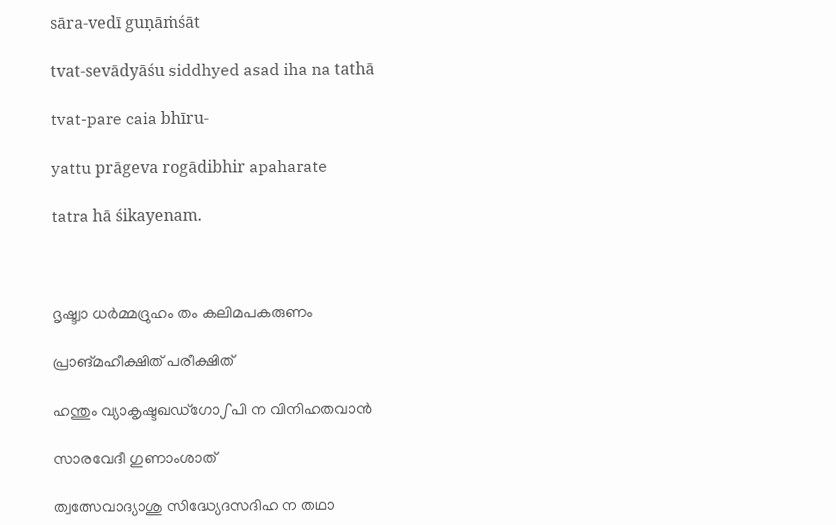sāra-vedī guṇāṁśāt

tvat-sevādyāśu siddhyed asad iha na tathā

tvat-pare caia bhīru-

yattu prāgeva rogādibhir apaharate

tatra hā śikayenam.



ദൃഷ്ട്വാ ധർമ്മദ്രുഹം തം കലിമപകരുണം

പ്രാങ്മഹീക്ഷിത് പരീക്ഷിത്

ഹന്തും വ്യാകൃഷ്ടഖഡ്ഗോഽപി ന വിനിഹതവാൻ

സാരവേദീ ഗുണാംശാത്

ത്വത്സേവാദ്യാശു സിദ്ധ്യേദസദിഹ ന തഥാ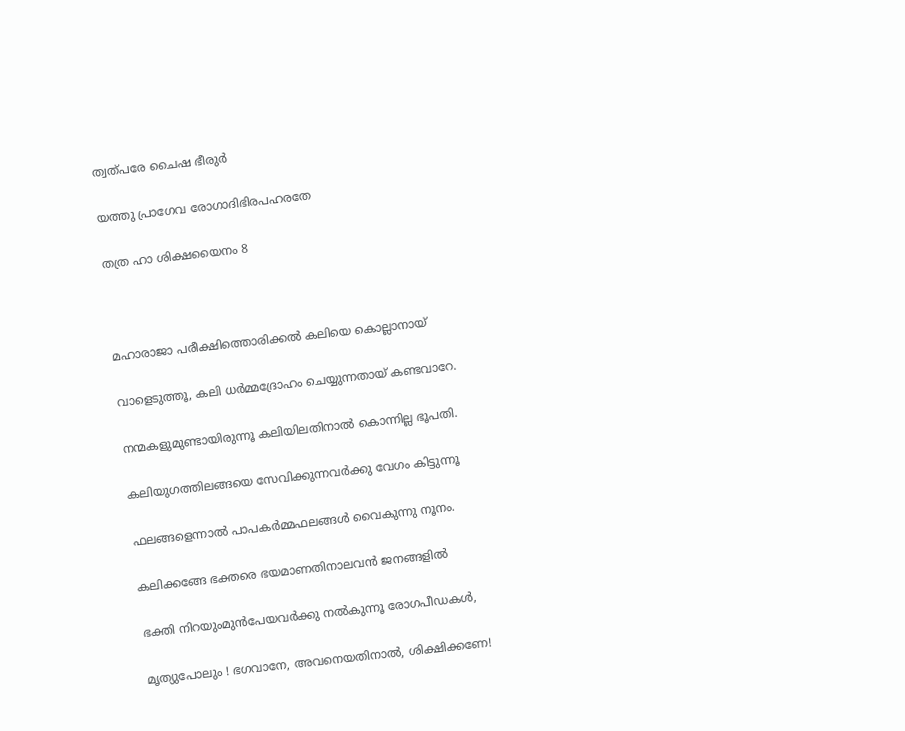ത്വത്പരേ ചൈഷ ഭീരുർ

യത്തു പ്രാഗേവ രോഗാദിഭിരപഹരതേ

തത്ര ഹാ ശിക്ഷയൈനം 8



മഹാരാജാ പരീക്ഷിത്തൊരിക്കൽ കലിയെ കൊല്ലാനായ്

വാളെടുത്തൂ, കലി ധർമ്മദ്രോഹം ചെയ്യുന്നതായ് കണ്ടവാറേ.

നന്മകളുമുണ്ടായിരുന്നൂ കലിയിലതിനാൽ കൊന്നില്ല ഭൂപതി.

കലിയുഗത്തിലങ്ങയെ സേവിക്കുന്നവർക്കു വേഗം കിട്ടുന്നൂ

ഫലങ്ങളെന്നാൽ പാപകർമ്മഫലങ്ങൾ വൈകുന്നു നൂനം.

കലിക്കങ്ങേ ഭക്തരെ ഭയമാണതിനാലവൻ ജനങ്ങളിൽ

ഭക്തി നിറയുംമുൻപേയവർക്കു നൽകുന്നൂ രോഗപീഡകൾ,

മൃത്യുപോലും ! ഭഗവാനേ, അവനെയതിനാൽ, ശിക്ഷിക്കണേ!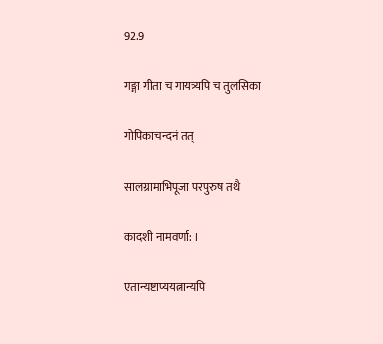92.9

गङ्गा गीता च गायत्र्यपि च तुलसिका

गोपिकाचन्दनं तत्

सालग्रामाभिपूजा परपुरुष तथै

कादशी नामवर्णा: ।

एतान्यष्टाप्ययत्नान्यपि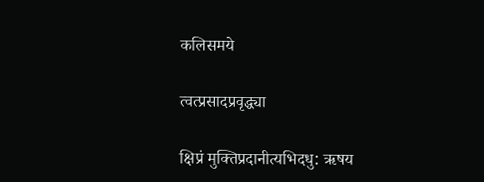कलिसमये

त्वत्प्रसादप्रवृद्ध्या

क्षिप्रं मुक्तिप्रदानीत्यभिदधु: ऋषय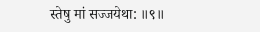स्तेषु मां सज्जयेथा: ॥९॥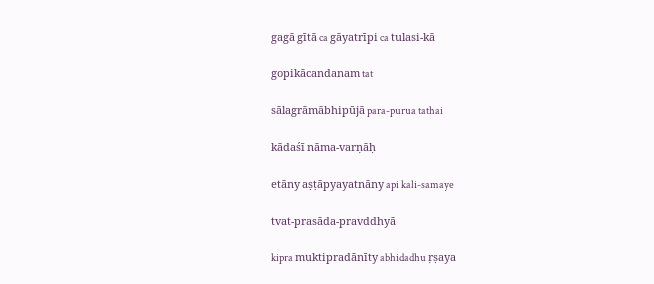gagā gītā ca gāyatrīpi ca tulasi-kā

gopikācandanam tat

sālagrāmābhipūjā para-purua tathai

kādaśī nāma-varṇāḥ

etāny aṣṭāpyayatnāny api kali-samaye

tvat-prasāda-pravddhyā

kipra muktipradānīty abhidadhu ṛṣaya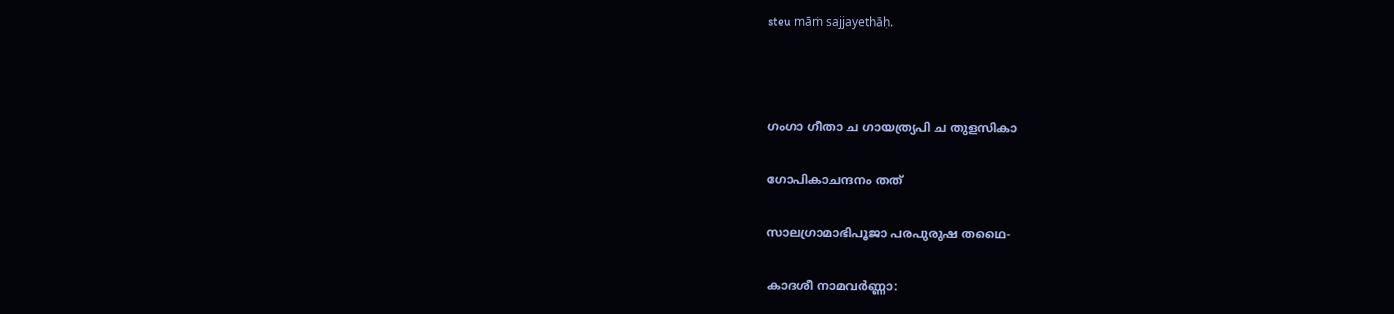steu māṁ sajjayethāḥ.



ഗംഗാ ഗീതാ ച ഗായത്ര്യപി ച തുളസികാ

ഗോപികാചന്ദനം തത്

സാലഗ്രാമാഭിപൂജാ പരപുരുഷ തഥൈ-

കാദശീ നാമവർണ്ണാ: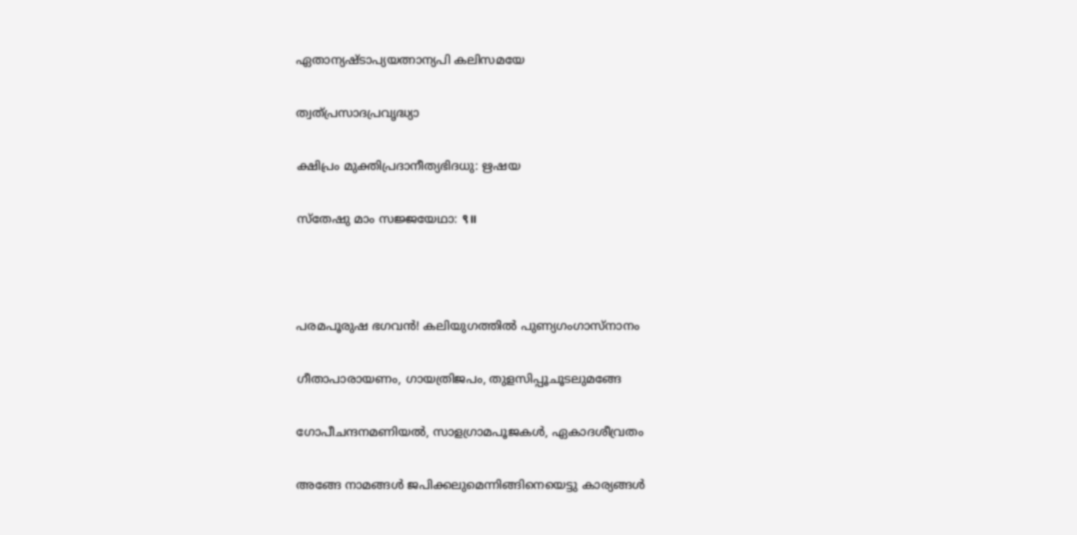ഏതാന്യഷ്ടാപ്യയത്നാന്യപി കലിസമയേ

ത്വത്പ്രസാദപ്രവൃദ്ധ്യാ

ക്ഷിപ്രം മുക്തിപ്രദാനീത്യഭിദധു: ഋഷയ

സ്തേഷു മാം സജ്ജയേഥാ: ९॥



പരമപൂരുഷ ഭഗവൻ! കലിയുഗത്തിൽ പുണ്യഗംഗാസ്നാനം

ഗീതാപാരായണം, ഗായത്രിജപം, തുളസിപ്പൂചൂടലുമങ്ങേ

ഗോപീചന്ദനമണിയൽ, സാളഗ്രാമപൂജകൾ, ഏകാദശീവ്രതം

അങ്ങേ നാമങ്ങൾ ജപിക്കലുമെന്നിങ്ങിനെയെട്ടു കാര്യങ്ങൾ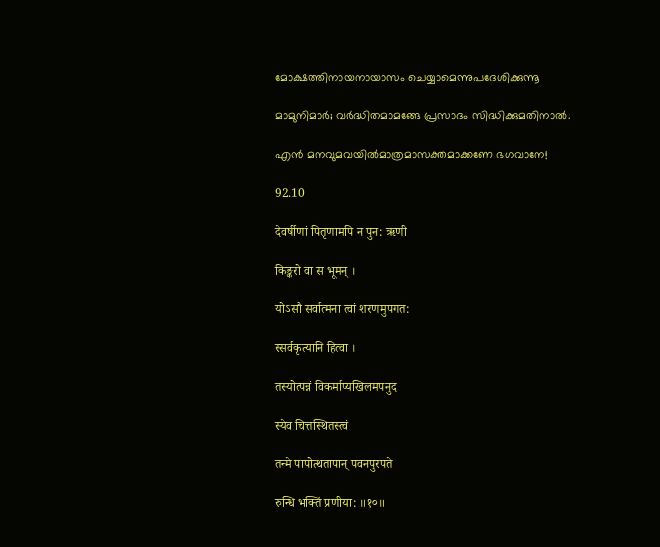മോക്ഷത്തിനായനായാസം ചെയ്യാമെന്നുപദേശിക്കുന്നൂ

മാമുനിമാർ; വർദ്ധിതമാമങ്ങേ പ്രസാദം സിദ്ധിക്കുമതിനാൽ.

എൻ മനവുമവയിൽമാത്രമാസക്തമാക്കണേ ഭഗവാനേ!

92.10

देवर्षीणां पितृणामपि न पुन: ऋणी

किङ्करो वा स भूमन् ।

योऽसौ सर्वात्मना त्वां शरणमुपगत:

स्सर्वकृत्यानि हित्वा ।

तस्योत्पन्नं विकर्माप्यखिलमपनुद

स्येव चित्तस्थितस्त्वं

तन्मे पापोत्थतापान् पवनपुरपते

रुन्धि भक्तिं प्रणीया: ॥१०॥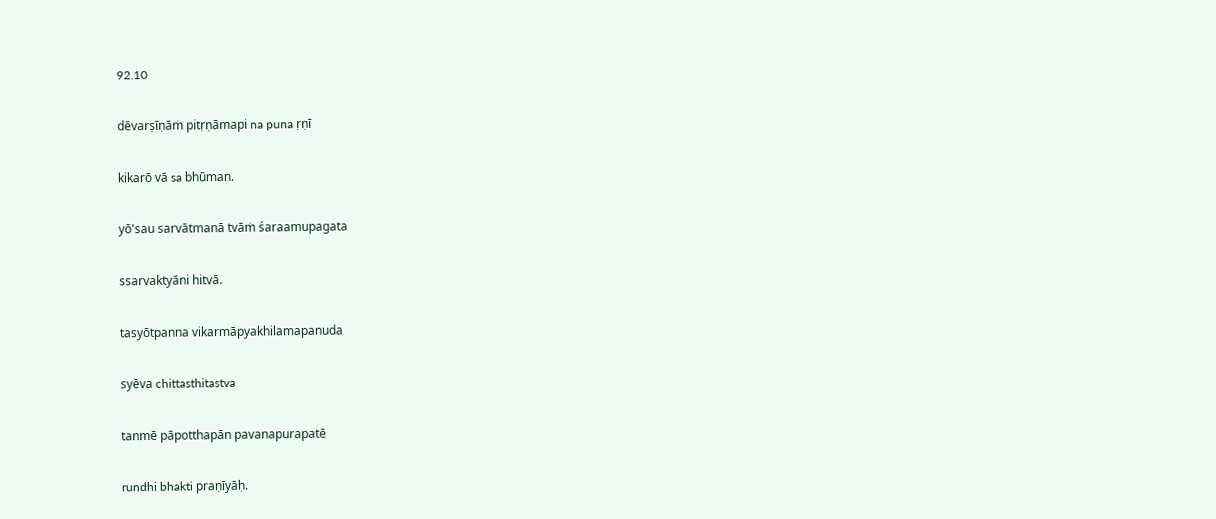92.10

dēvarṣīṇāṁ pitṛṇāmapi na puna ṛṇī

kikarō vā sa bhūman.

yō'sau sarvātmanā tvāṁ śaraamupagata

ssarvaktyāni hitvā.

tasyōtpanna vikarmāpyakhilamapanuda

syēva chittasthitastva

tanmē pāpotthapān pavanapurapatē

rundhi bhakti praṇīyāḥ.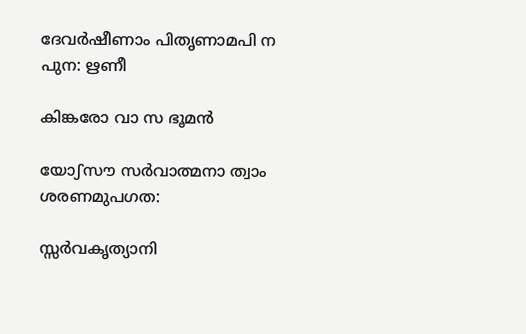ദേവർഷീണാം പിതൃണാമപി ന പുന: ഋണീ

കിങ്കരോ വാ സ ഭൂമൻ

യോഽസൗ സർവാത്മനാ ത്വാം ശരണമുപഗത:

സ്സർവകൃത്യാനി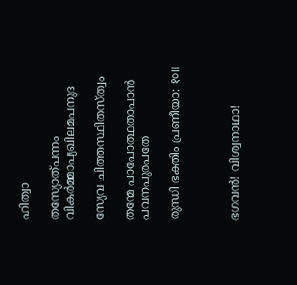ഹിത്വാ

തസ്യോത്പന്നം വികർമ്മാപ്യഖിലമപനുദ

സ്യേവ ചിത്തസ്ഥിതസ്ത്വം

തന്മേ പാപോത്ഥതാപാൻ പവനപുരപതേ

രുന്ധി ഭക്തിം പ്രണീയാ: १०॥



ഭഗവൻ! വിശ്വനാഥാ!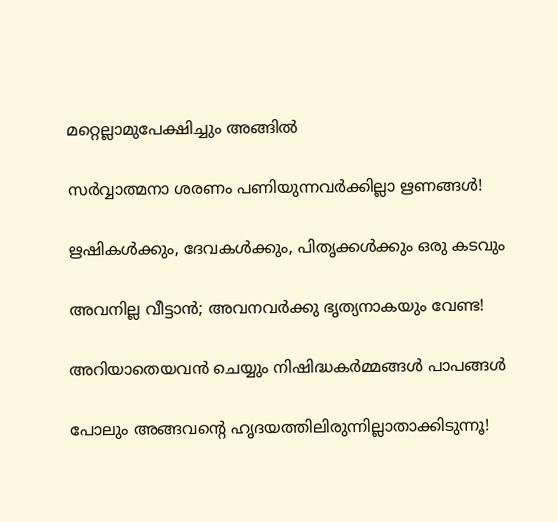മറ്റെല്ലാമുപേക്ഷിച്ചും അങ്ങിൽ

സർവ്വാത്മനാ ശരണം പണിയുന്നവർക്കില്ലാ ഋണങ്ങൾ!

ഋഷികൾക്കും, ദേവകൾക്കും, പിതൃക്കൾക്കും ഒരു കടവും

അവനില്ല വീട്ടാൻ; അവനവർക്കു ഭൃത്യനാകയും വേണ്ട!

അറിയാതെയവൻ ചെയ്യും നിഷിദ്ധകർമ്മങ്ങൾ പാപങ്ങൾ

പോലും അങ്ങവന്റെ ഹൃദയത്തിലിരുന്നില്ലാതാക്കിടുന്നൂ!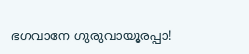ഭഗവാനേ ഗുരുവായൂരപ്പാ!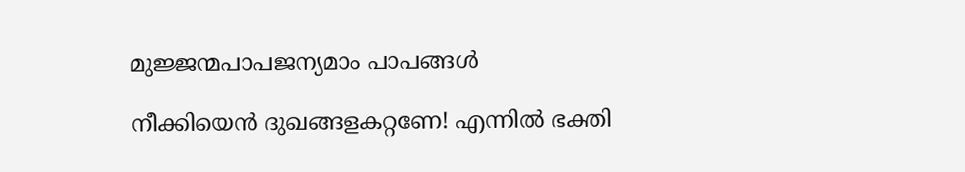മുജ്ജന്മപാപജന്യമാം പാപങ്ങൾ

നീക്കിയെൻ ദുഖങ്ങളകറ്റണേ! എന്നിൽ ഭക്തി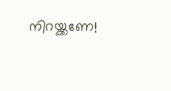നിറയ്ക്കണേ!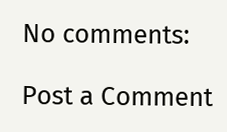No comments:

Post a Comment